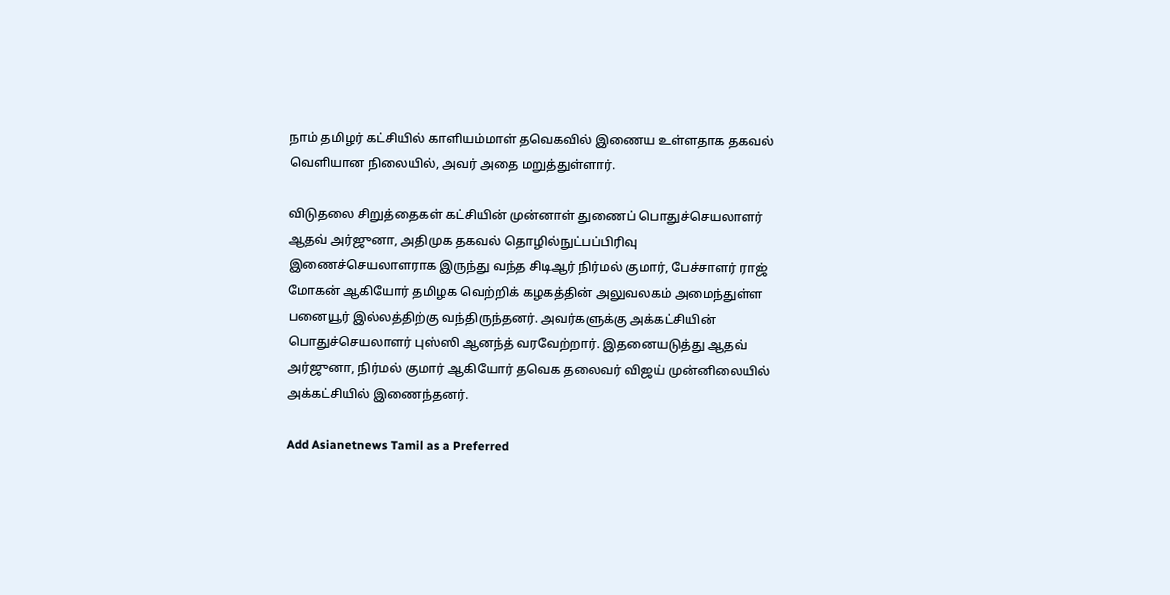நாம் தமிழர் கட்சியில் காளியம்மாள் தவெகவில் இணைய உள்ளதாக தகவல் வெளியான நிலையில், அவர் அதை மறுத்துள்ளார்.

விடுதலை சிறுத்தைகள் கட்சியின் முன்னாள் துணைப் பொதுச்செயலாளர் ஆதவ் அர்ஜுனா, அதிமுக தகவல் தொழில்நுட்பப்பிரிவு இணைச்செயலாளராக இருந்து வந்த சிடிஆர் நிர்மல் குமார், பேச்சாளர் ராஜ் மோகன் ஆகியோர் தமிழக வெற்றிக் கழகத்தின் அலுவலகம் அமைந்துள்ள பனையூர் இல்லத்திற்கு வந்திருந்தனர். அவர்களுக்கு அக்கட்சியின் பொதுச்செயலாளர் புஸ்ஸி ஆனந்த் வரவேற்றார். இதனையடுத்து ஆதவ் அர்ஜுனா, நிர்மல் குமார் ஆகியோர் தவெக தலைவர் விஜய் முன்னிலையில் அக்கட்சியில் இணைந்தனர்.

Add Asianetnews Tamil as a Preferred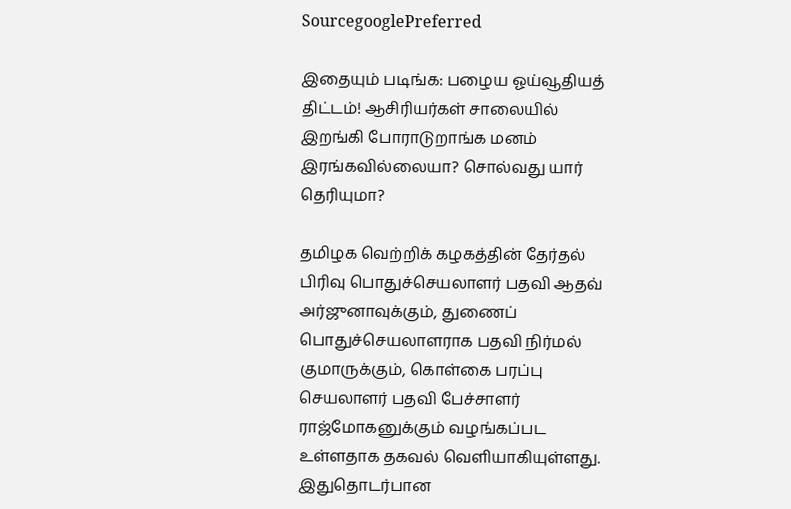SourcegooglePreferred

இதையும் படிங்க: பழைய ஓய்வூதியத் திட்டம்! ஆசிரியர்கள் சாலையில் இறங்கி போராடுறாங்க மனம் இரங்கவில்லையா? சொல்வது யார் தெரியுமா?

தமிழக வெற்றிக் கழகத்தின் தேர்தல் பிரிவு பொதுச்செயலாளர் பதவி ஆதவ் அர்ஜுனாவுக்கும், துணைப் பொதுச்செயலாளராக பதவி நிர்மல் குமாருக்கும், கொள்கை பரப்பு செயலாளர் பதவி பேச்சாளர் ராஜ்மோகனுக்கும் வழங்கப்பட உள்ளதாக தகவல் வெளியாகியுள்ளது. இதுதொடர்பான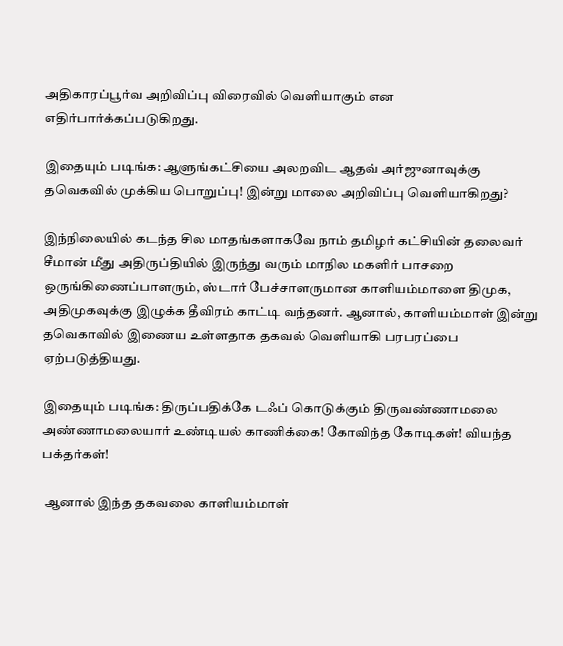அதிகாரப்பூர்வ அறிவிப்பு விரைவில் வெளியாகும் என எதிர்பார்க்கப்படுகிறது.

இதையும் படிங்க: ஆளுங்கட்சியை அலறவிட ஆதவ் அர்ஜுனாவுக்கு தவெகவில் முக்கிய பொறுப்பு! இன்று மாலை அறிவிப்பு வெளியாகிறது?

இந்நிலையில் கடந்த சில மாதங்களாகவே நாம் தமிழர் கட்சியின் தலைவர் சீமான் மீது அதிருப்தியில் இருந்து வரும் மாநில மகளிர் பாசறை ஒருங்கிணைப்பாளரும், ஸ்டார் பேச்சாளருமான காளியம்மாளை திமுக, அதிமுகவுக்கு இழுக்க தீவிரம் காட்டி வந்தனர். ஆனால், காளியம்மாள் இன்று தவெகாவில் இணைய உள்ளதாக தகவல் வெளியாகி பரபரப்பை ஏற்படுத்தியது.

இதையும் படிங்க: திருப்பதிக்கே டஃப் கொடுக்கும் திருவண்ணாமலை அண்ணாமலையார் உண்டியல் காணிக்கை! கோவிந்த கோடிகள்! வியந்த பக்தர்கள்!

 ஆனால் இந்த தகவலை காளியம்மாள்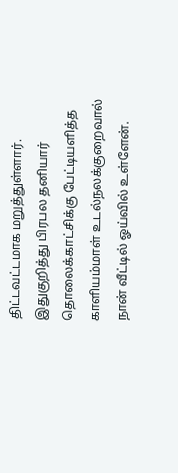திட்டவட்டமாக மறுத்துள்ளார். இதுகுறித்து பிரபல தனியார் தொலைக்காட்சிக்கு பேட்டியளித்த காளியம்மாள் உடல்நலக்குறைவால் நான் வீட்டில் ஓய்வில் உள்ளேன்.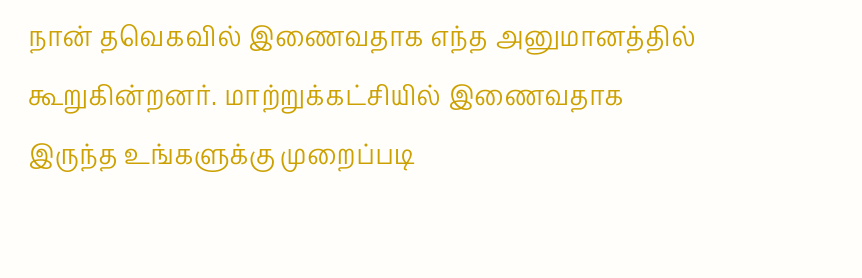நான் தவெகவில் இணைவதாக எந்த அனுமானத்தில் கூறுகின்றனர். மாற்றுக்கட்சியில் இணைவதாக இருந்த உங்களுக்கு முறைப்படி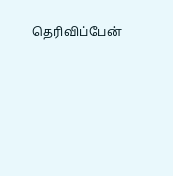தெரிவிப்பேன்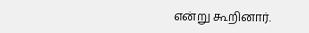என்று கூறினார்.